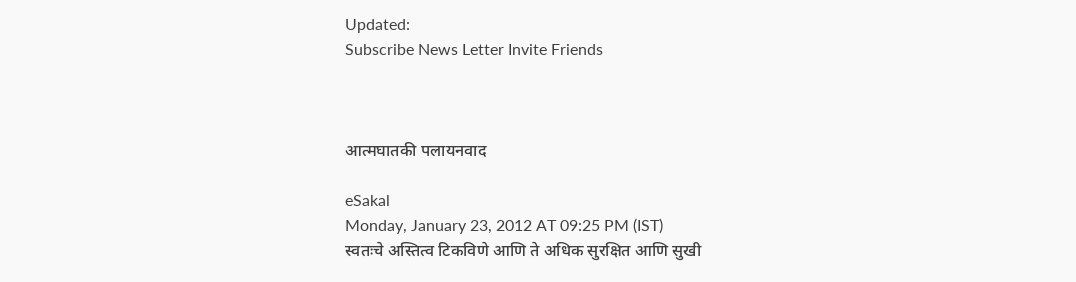Updated:
Subscribe News Letter Invite Friends



आत्मघातकी पलायनवाद

eSakal
Monday, January 23, 2012 AT 09:25 PM (IST)
स्वतःचे अस्तित्व टिकविणे आणि ते अधिक सुरक्षित आणि सुखी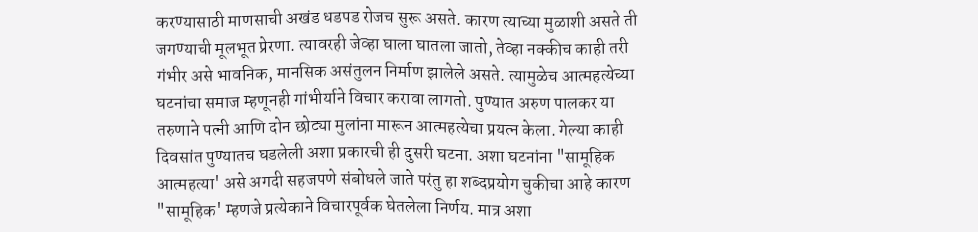करण्यासाठी माणसाची अखंड धडपड रोजच सुरू असते. कारण त्याच्या मुळाशी असते ती जगण्याची मूलभूत प्रेरणा. त्यावरही जेव्हा घाला घातला जातो, तेव्हा नक्कीच काही तरी गंभीर असे भावनिक, मानसिक असंतुलन निर्माण झालेले असते. त्यामुळेच आत्महत्येच्या घटनांचा समाज म्हणूनही गांभीर्याने विचार करावा लागतो. पुण्यात अरुण पालकर या तरुणाने पत्नी आणि दोन छोट्या मुलांना मारून आत्महत्येचा प्रयत्न केला. गेल्या काही दिवसांत पुण्यातच घडलेली अशा प्रकारची ही दुसरी घटना. अशा घटनांना "सामूहिक आत्महत्या' असे अगदी सहजपणे संबोधले जाते परंतु हा शब्दप्रयोग चुकीचा आहे कारण "सामूहिक' म्हणजे प्रत्येकाने विचारपूर्वक घेतलेला निर्णय. मात्र अशा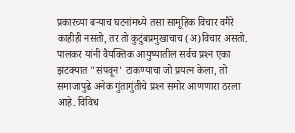प्रकारच्या बऱ्याच घटनांमध्ये तसा सामूहिक विचार वगैरे काहीही नसतो, तर तो कुटुंबप्रमुखाचाच (अ)विचार असतो. पालकर यांनी वैयक्तिक आयुष्यातील सर्वच प्रश्‍न एका झटक्‍यात "संपवून' टाकण्याचा जो प्रयत्न केला, तो समाजापुढे अनेक गुंतागुंतीचे प्रश्‍न समोर आणणारा ठरला आहे. विविध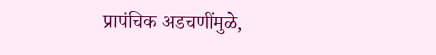प्रापंचिक अडचणींमुळे,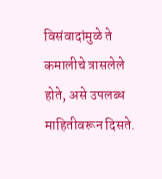विसंवादांमुळे ते कमालीचे त्रासलेले होते, असे उपलब्ध माहितीवरून दिसते.